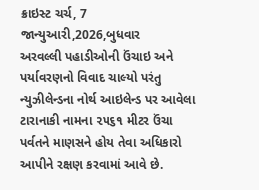ક્રાઇસ્ટ ચર્ચ, 7 જાન્યુઆરી,2026,બુધવાર
અરવલ્લી પહાડીઓની ઉંચાઇ અને પર્યાવરણનો વિવાદ ચાલ્યો પરંતુ ન્યુઝીલેન્ડના નોર્થ આઇલેન્ડ પર આવેલા ટારાનાકી નામના ૨૫૬૧ મીટર ઉંચા પર્વતને માણસને હોય તેવા અધિકારો આપીને રક્ષણ કરવામાં આવે છે.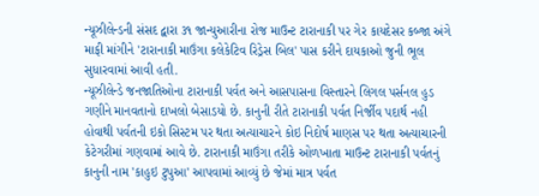ન્યૂઝીલેન્ડની સંસદ દ્વારા ૩૧ જાન્યુઆરીના રોજ માઉન્ટ ટારાનાકી પર ગેર કાયદેસર કબ્જા અંગે માફી માંગીને 'ટારાનાકી માઉંગા કલેકેટિવ રિડ્રેસ બિલ' પાસ કરીને દાયકાઓ જુની ભૂલ સુધારવામાં આવી હતી.
ન્યૂઝીલેન્ડે જનજાતિઓના ટારાનાકી પર્વત અને આસપાસના વિસ્તારને લિગલ પર્સનલ હુડ ગણીને માનવતાનો દાખલો બેસાડયો છે. કાનુની રીતે ટારાનાકી પર્વત નિર્જીવ પદાર્થ નહી હોવાથી પર્વતની ઇકો સિસ્ટમ પર થતા અત્યાચારને કોઇ નિદોર્ષ માણસ પર થતા અત્યાચારની કેટેગરીમાં ગણવામાં આવે છે. ટારાનાકી માઉંગા તરીકે ઓળખાતા માઉન્ટ ટારાનાકી પર્વતનું કાનુની નામ 'કાહુઇ ટુપુઆ' આપવામાં આવ્યું છે જેમાં માત્ર પર્વત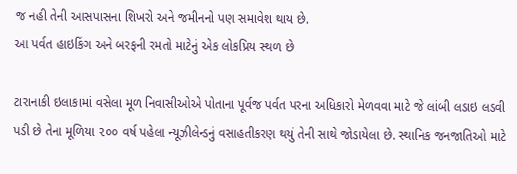જ નહી તેની આસપાસના શિખરો અને જમીનનો પણ સમાવેશ થાય છે.
આ પર્વત હાઇકિંગ અને બરફની રમતો માટેનું એક લોકપ્રિય સ્થળ છે

ટારાનાકી ઇલાકામાં વસેલા મૂળ નિવાસીઓએ પોતાના પૂર્વજ પર્વત પરના અધિકારો મેળવવા માટે જે લાંબી લડાઇ લડવી પડી છે તેના મૂળિયા ૨૦૦ વર્ષ પહેલા ન્યૂઝીલેન્ડનું વસાહતીકરણ થયું તેની સાથે જોડાયેલા છે. સ્થાનિક જનજાતિઓ માટે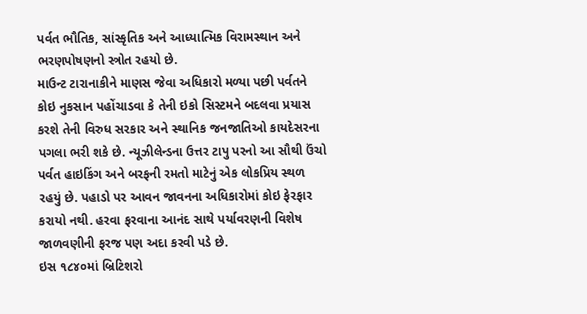પર્વત ભૌતિક, સાંસ્કૃતિક અને આધ્યાત્મિક વિરામસ્થાન અને ભરણપોષણનો સ્ત્રોત રહયો છે.
માઉન્ટ ટારાનાકીને માણસ જેવા અધિકારો મળ્યા પછી પર્વતને કોઇ નુકસાન પહોંચાડવા કે તેની ઇકો સિસ્ટમને બદલવા પ્રયાસ કરશે તેની વિરુધ સરકાર અને સ્થાનિક જનજાતિઓ કાયદેસરના પગલા ભરી શકે છે. ન્યૂઝીલેન્ડના ઉત્તર ટાપુ પરનો આ સૌથી ઉંચો પર્વત હાઇકિંગ અને બરફની રમતો માટેનું એક લોકપ્રિય સ્થળ રહયું છે. પહાડો પર આવન જાવનના અધિકારોમાં કોઇ ફેરફાર કરાયો નથી. હરવા ફરવાના આનંદ સાથે પર્યાવરણની વિશેષ જાળવણીની ફરજ પણ અદા કરવી પડે છે.
ઇસ ૧૮૪૦માં બ્રિટિશરો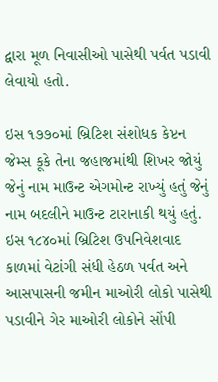દ્વારા મૂળ નિવાસીઓ પાસેથી પર્વત પડાવી લેવાયો હતો.

ઇસ ૧૭૭૦માં બ્રિટિશ સંશોધક કેપ્ટન જેમ્સ કૂકે તેના જહાજમાંથી શિખર જોયું જેનું નામ માઉન્ટ એગમોન્ટ રાખ્યું હતું જેનું નામ બદલીને માઉન્ટ ટારાનાકી થયું હતું. ઇસ ૧૮૪૦માં બ્રિટિશ ઉપનિવેશવાદ કાળમાં વેટાંગી સંધી હેઠળ પર્વત અને આસપાસની જમીન માઓરી લોકો પાસેથી પડાવીને ગેર માઓરી લોકોને સોંપી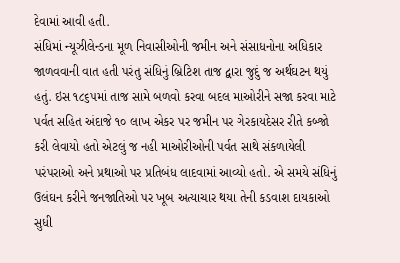દેવામાં આવી હતી.
સંધિમાં ન્યૂઝીલેન્ડના મૂળ નિવાસીઓની જમીન અને સંસાધનોના અધિકાર જાળવવાની વાત હતી પરંતુ સંધિનું બ્રિટિશ તાજ દ્વારા જુદું જ અર્થઘટન થયું હતું. ઇસ ૧૮૬૫માં તાજ સામે બળવો કરવા બદલ માઓરીને સજા કરવા માટે પર્વત સહિત અંદાજે ૧૦ લાખ એકર પર જમીન પર ગેરકાયદેસર રીતે કબ્જો કરી લેવાયો હતો એટલું જ નહી માઓરીઓની પર્વત સાથે સંકળાયેલી પરંપરાઓ અને પ્રથાઓ પર પ્રતિબંધ લાદવામાં આવ્યો હતો. એ સમયે સંધિનું ઉલંઘન કરીને જનજાતિઓ પર ખૂબ અત્યાચાર થયા તેની કડવાશ દાયકાઓ સુધી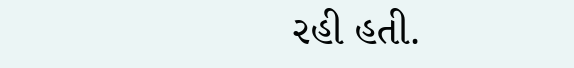રહી હતી.